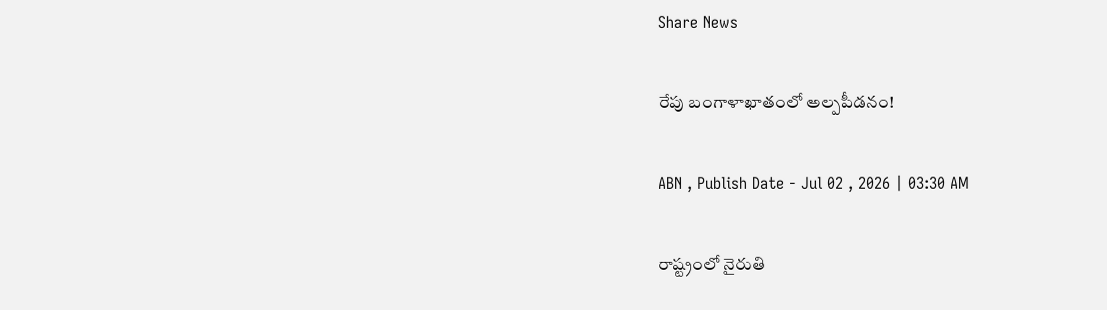Share News

రేపు బంగాళాఖాతంలో అల్పపీడనం!

ABN , Publish Date - Jul 02 , 2026 | 03:30 AM

రాష్ట్రంలో నైరుతి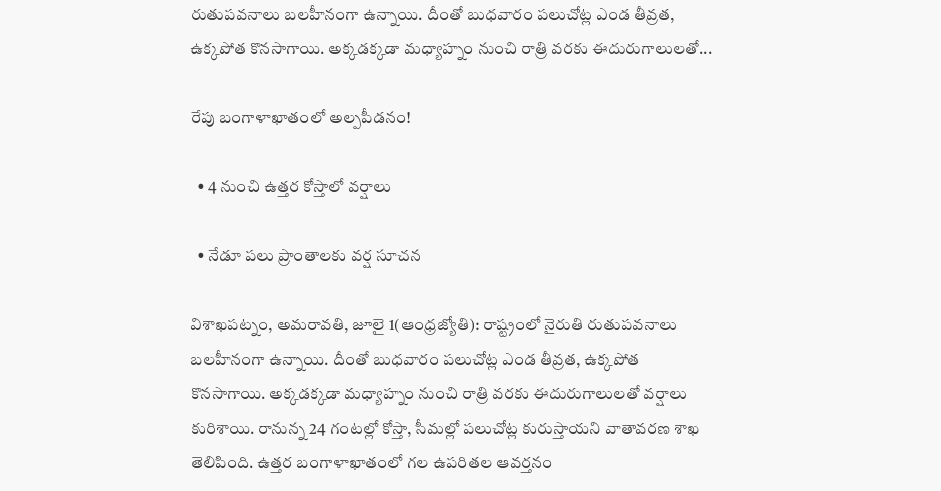రుతుపవనాలు బలహీనంగా ఉన్నాయి. దీంతో బుధవారం పలుచోట్ల ఎండ తీవ్రత, ఉక్కపోత కొనసాగాయి. అక్కడక్కడా మధ్యాహ్నం నుంచి రాత్రి వరకు ఈదురుగాలులతో...

రేపు బంగాళాఖాతంలో అల్పపీడనం!

  • 4 నుంచి ఉత్తర కోస్తాలో వర్షాలు

  • నేడూ పలు ప్రాంతాలకు వర్ష సూచన

విశాఖపట్నం, అమరావతి, జూలై 1(ఆంధ్రజ్యోతి): రాష్ట్రంలో నైరుతి రుతుపవనాలు బలహీనంగా ఉన్నాయి. దీంతో బుధవారం పలుచోట్ల ఎండ తీవ్రత, ఉక్కపోత కొనసాగాయి. అక్కడక్కడా మధ్యాహ్నం నుంచి రాత్రి వరకు ఈదురుగాలులతో వర్షాలు కురిశాయి. రానున్న 24 గంటల్లో కోస్తా, సీమల్లో పలుచోట్ల కురుస్తాయని వాతావరణ శాఖ తెలిపింది. ఉత్తర బంగాళాఖాతంలో గల ఉపరితల ఆవర్తనం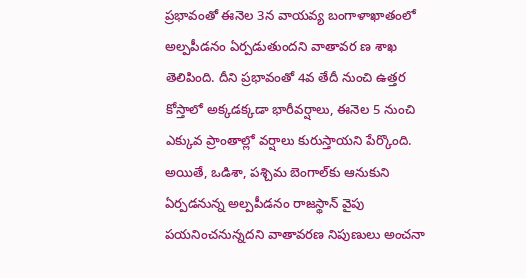ప్రభావంతో ఈనెల 3న వాయవ్య బంగాళాఖాతంలో అల్పపీడనం ఏర్పడుతుందని వాతావర ణ శాఖ తెలిపింది. దీని ప్రభావంతో 4వ తేదీ నుంచి ఉత్తర కోస్తాలో అక్కడక్కడా భారీవర్షాలు, ఈనెల 5 నుంచి ఎక్కువ ప్రాంతాల్లో వర్షాలు కురుస్తాయని పేర్కొంది. అయితే, ఒడిశా, పశ్చిమ బెంగాల్‌కు ఆనుకుని ఏర్పడనున్న అల్పపీడనం రాజస్థాన్‌ వైపు పయనించనున్నదని వాతావరణ నిపుణులు అంచనా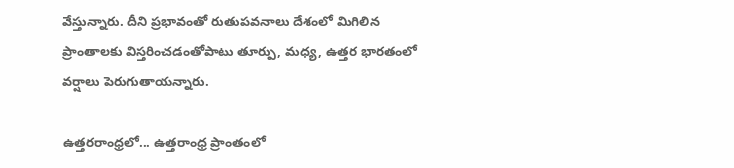వేస్తున్నారు. దీని ప్రభావంతో రుతుపవనాలు దేశంలో మిగిలిన ప్రాంతాలకు విస్తరించడంతోపాటు తూర్పు, మధ్య, ఉత్తర భారతంలో వర్షాలు పెరుగుతాయన్నారు.

ఉత్తరరాంధ్రలో... ఉత్తరాంధ్ర ప్రాంతంలో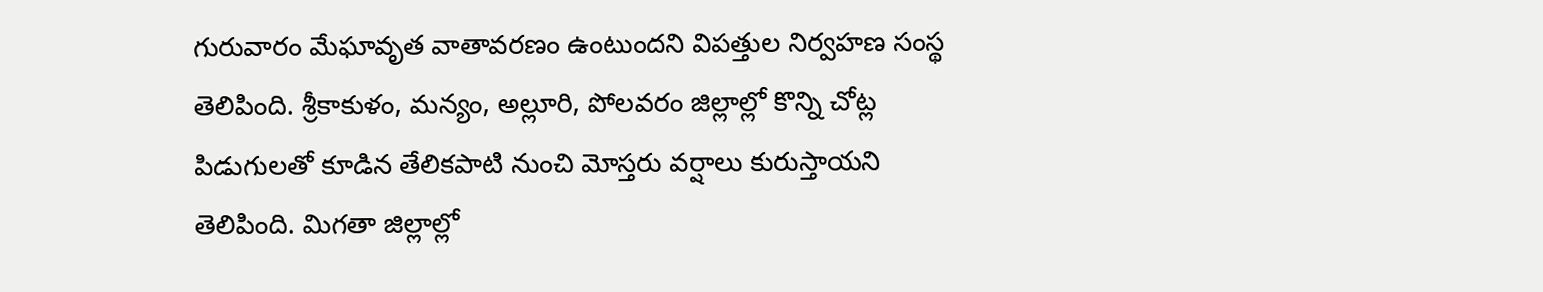గురువారం మేఘావృత వాతావరణం ఉంటుందని విపత్తుల నిర్వహణ సంస్థ తెలిపింది. శ్రీకాకుళం, మన్యం, అల్లూరి, పోలవరం జిల్లాల్లో కొన్ని చోట్ల పిడుగులతో కూడిన తేలికపాటి నుంచి మోస్తరు వర్షాలు కురుస్తాయని తెలిపింది. మిగతా జిల్లాల్లో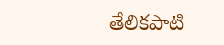తేలికపాటి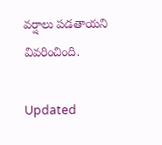వర్షాలు పడతాయని వివరించింది.

Updated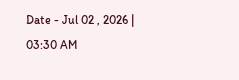Date - Jul 02 , 2026 | 03:30 AM